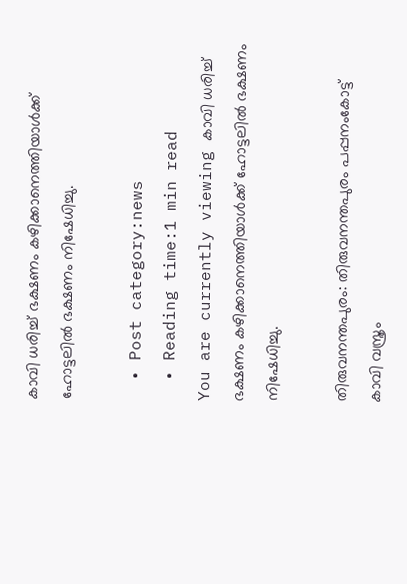കാവി ധരിച്ച് ഭക്ഷണം കഴിക്കാനെത്തിയാള്‍ക്ക് ഹോട്ടലില്‍ ഭക്ഷണം നിഷേധിച്ചു.

  • Post category:news
  • Reading time:1 min read
You are currently viewing കാവി ധരിച്ച് ഭക്ഷണം കഴിക്കാനെത്തിയാള്‍ക്ക് ഹോട്ടലില്‍ ഭക്ഷണം നിഷേധിച്ചു.

തിരുവനന്തപുരം: തിരുവനന്തപുരം പപ്പനംകോട്ട് കാവി വസ്ത്രം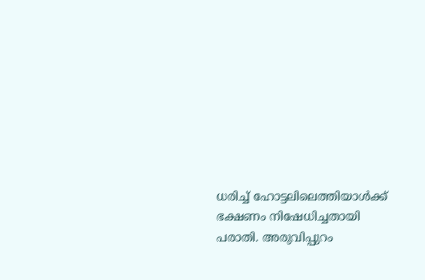ധരിച്ച് ഹോട്ടലിലെത്തിയാള്‍ക്ക് ഭക്ഷണം നിഷേധിച്ചതായി പരാതി. അരുവിപ്പുറം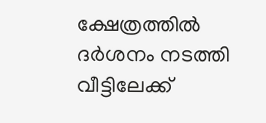ക്ഷേത്രത്തില്‍ ദര്‍ശനം നടത്തി വീട്ടിലേക്ക്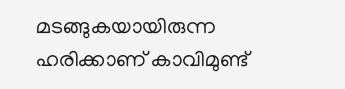മടങ്ങുകയായിരുന്ന ഹരിക്കാണ് കാവിമുണ്ട്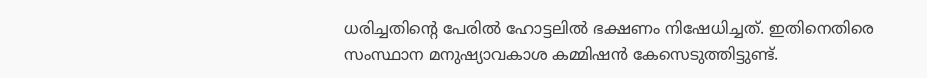ധരിച്ചതിന്റെ പേരില്‍ ഹോട്ടലില്‍ ഭക്ഷണം നിഷേധിച്ചത്. ഇതിനെതിരെ സംസ്ഥാന മനുഷ്യാവകാശ കമ്മിഷന്‍ കേസെടുത്തിട്ടുണ്ട്.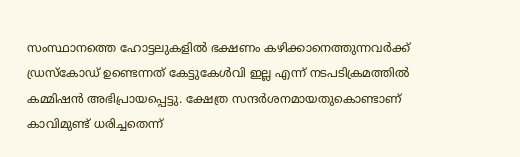സംസ്ഥാനത്തെ ഹോട്ടലുകളില്‍ ഭക്ഷണം കഴിക്കാനെത്തുന്നവര്‍ക്ക് ഡ്രസ്‌കോഡ് ഉണ്ടെന്നത് കേട്ടുകേള്‍വി ഇല്ല എന്ന് നടപടിക്രമത്തില്‍ കമ്മിഷന്‍ അഭിപ്രായപ്പെട്ടു. ക്ഷേത്ര സന്ദര്‍ശനമായതുകൊണ്ടാണ് കാവിമുണ്ട് ധരിച്ചതെന്ന്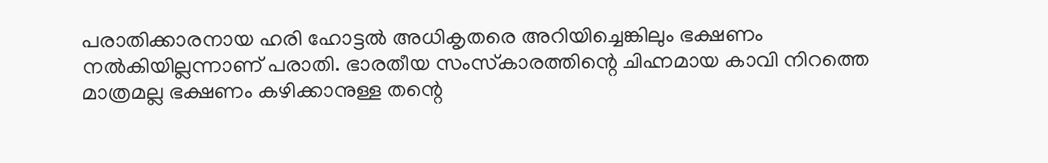പരാതിക്കാരനായ ഹരി ഹോട്ടല്‍ അധികൃതരെ അറിയിച്ചെങ്കിലും ഭക്ഷണം നല്‍കിയില്ലന്നാണ് പരാതി. ഭാരതീയ സംസ്‌കാരത്തിന്റെ ചിഹ്നമായ കാവി നിറത്തെ മാത്രമല്ല ഭക്ഷണം കഴിക്കാനുള്ള തന്റെ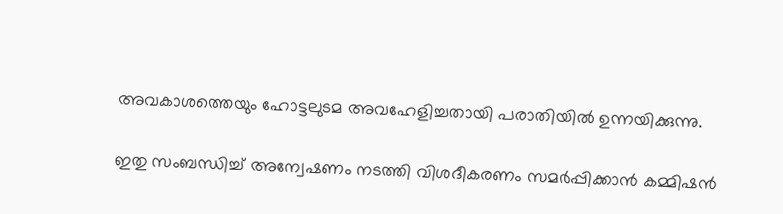അവകാശത്തെയും ഹോട്ടലുടമ അവഹേളിച്ചതായി പരാതിയില്‍ ഉന്നയിക്കുന്നു.

ഇതു സംബന്ധിച്ച് അന്വേഷണം നടത്തി വിശദീകരണം സമര്‍പ്പിക്കാന്‍ കമ്മിഷന്‍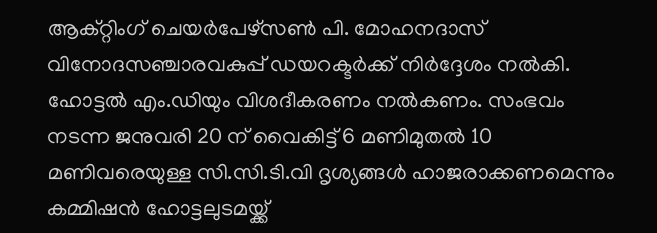ആക്റ്റിംഗ് ചെയര്‍പേഴ്സണ്‍ പി. മോഹനദാസ് വിനോദസഞ്ചാരവകുപ്പ് ഡയറക്ടര്‍ക്ക് നിര്‍ദ്ദേശം നല്‍കി. ഹോട്ടല്‍ എം.ഡിയും വിശദീകരണം നല്‍കണം. സംഭവം നടന്ന ജനുവരി 20 ന് വൈകിട്ട് 6 മണിമുതല്‍ 10 മണിവരെയുള്ള സി.സി.ടി.വി ദൃശ്യങ്ങള്‍ ഹാജരാക്കണമെന്നും കമ്മിഷന്‍ ഹോട്ടലുടമയ്ക്ക്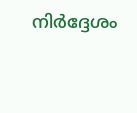നിര്‍ദ്ദേശം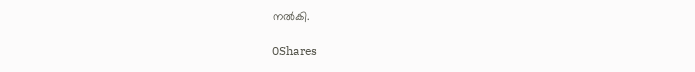നല്‍കി.

0Shares